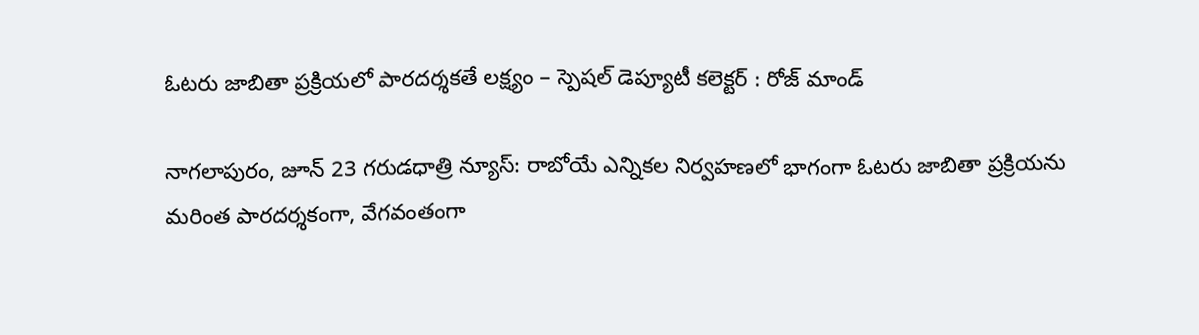ఓటరు జాబితా ప్రక్రియలో పారదర్శకతే లక్ష్యం – స్పెషల్ డెప్యూటీ కలెక్టర్ : రోజ్ మాండ్

నాగలాపురం, జూన్ 23 గరుడధాత్రి న్యూస్: రాబోయే ఎన్నికల నిర్వహణలో భాగంగా ఓటరు జాబితా ప్రక్రియను మరింత పారదర్శకంగా, వేగవంతంగా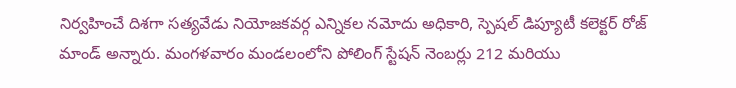నిర్వహించే దిశగా సత్యవేడు నియోజకవర్గ ఎన్నికల నమోదు అధికారి, స్పెషల్ డిప్యూటీ కలెక్టర్ రోజ్ మాండ్ అన్నారు. మంగళవారం మండలంలోని పోలింగ్ స్టేషన్ నెంబర్లు 212 మరియు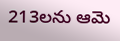213లను ఆమె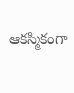ఆకస్మికంగా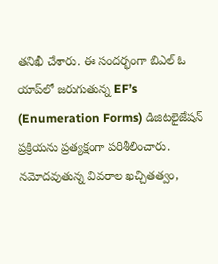తనిఖీ చేశారు. ఈ సందర్భంగా బిఎల్ ఓ యాప్‌లో జరుగుతున్న EF’s (Enumeration Forms) డిజిటలైజేషన్ ప్రక్రియను ప్రత్యక్షంగా పరిశీలించారు. నమోదవుతున్న వివరాల ఖచ్చితత్వం,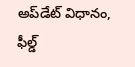అప్‌డేట్ విధానం, ఫీల్డ్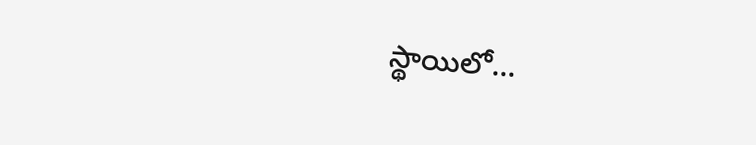స్థాయిలో...